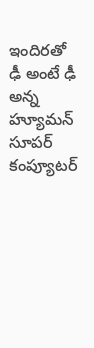ఇందిరతో ఢీ అంటే ఢీ అన్న హ్యూమన్ సూపర్ కంప్యూటర్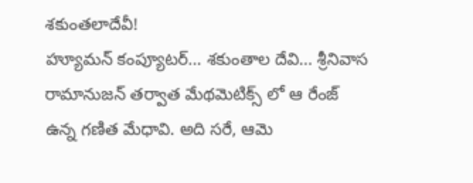శకుంతలాదేవీ!
హ్యూమన్ కంప్యూటర్… శకుంతాల దేవి… శ్రీనివాస రామానుజన్ తర్వాత మేథమెటిక్స్ లో ఆ రేంజ్ ఉన్న గణిత మేధావి. అది సరే, ఆమె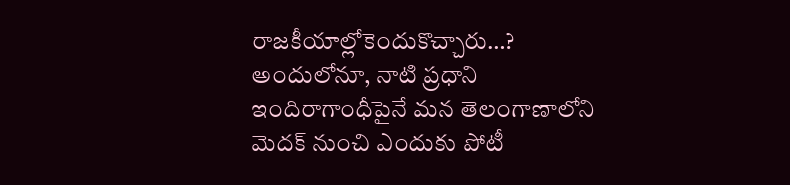రాజకీయాల్లోకెందుకొచ్చారు…? అందులోనూ, నాటి ప్రధాని ఇందిరాగాంధీపైనే మన తెలంగాణాలోని మెదక్ నుంచి ఎందుకు పోటీ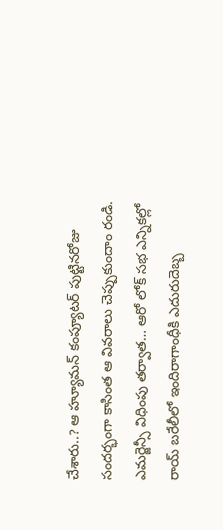చేశారు..? ఆ హ్యూమన్ కంప్యూటర్ పుట్టినరోజు సందర్భంగా కాసింత ఆ వివరాలు చెప్పుకుందాం రండి.
ఎమర్జెన్సీ విధింపు తర్వాత… ఆరో లోక్ సభ ఎన్నికల్లో రాయ్ బరేలీలో ఇందిరాగాంధీకి ఎదురుదెబ్బ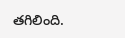తగిలింది.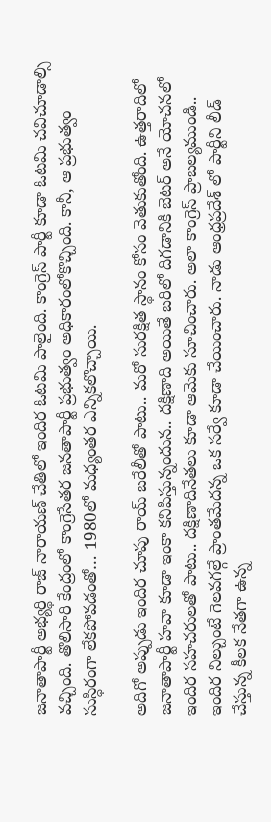జనాతాపార్టీ అభ్యర్థి రాజ్ నారాయణ్ చేతిలో ఇందిర ఓటమి పాలైంది. కాంగ్రెస్ పార్టీ కూడా ఓటమి చవిచూడాల్సి వచ్చింది. తొలిసారి కేంద్రంలో కాంగ్రెసేతర జనతాపార్టీ ప్రభుత్వం అధికారంలోకొచ్చింది. కానీ, ఆ ప్రభుత్వం సుస్ధిరంగా లేకపోవడంతో… 1980లో మధ్యంతర ఎన్నికలొచ్చాయి.

అదిగో అప్పుడు ఇందిర చూపు రాయ్ బరేలీతో పాటు.. మరో సురక్షిత స్థానం కోసం వెతుకుతోంది. ఉత్తరాదిలో జనాతాపార్టీ హవా కూడా ఇంకా కనిపిస్తున్నందున.. దక్షిణాది అయితే బరిలో దిగడానికి బెటర్ అనే యోచనలో ఇందిర సహచరులతో పాటు.. దక్షిణాదినేతలు కూడా ఆమెకు సూచించారు. అలా కాంగ్రెస్ ప్రాబల్యముండి.. ఇందిర నిల్చుంటే గెలవగల్గే ప్రాంతమేదన్న ఒక సర్వే కూడా చేయించారు. నాడు ఆంధ్రప్రదేశ్ లో పార్టీని లీడ్ చేస్తున్న కీలక నేతగా ఉన్న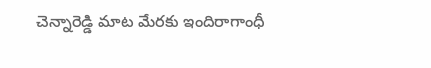చెన్నారెడ్డి మాట మేరకు ఇందిరాగాంధీ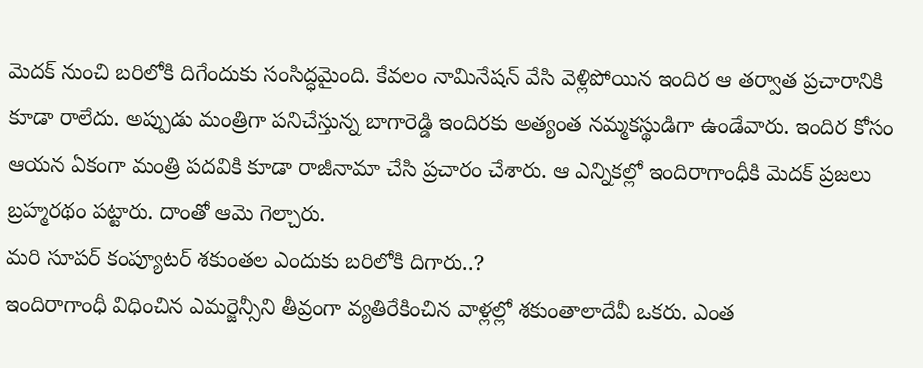మెదక్ నుంచి బరిలోకి దిగేందుకు సంసిద్ధమైంది. కేవలం నామినేషన్ వేసి వెళ్లిపోయిన ఇందిర ఆ తర్వాత ప్రచారానికి కూడా రాలేదు. అప్పుడు మంత్రిగా పనిచేస్తున్న బాగారెడ్డి ఇందిరకు అత్యంత నమ్మకస్థుడిగా ఉండేవారు. ఇందిర కోసం ఆయన ఏకంగా మంత్రి పదవికి కూడా రాజీనామా చేసి ప్రచారం చేశారు. ఆ ఎన్నికల్లో ఇందిరాగాంధీకి మెదక్ ప్రజలు బ్రహ్మరథం పట్టారు. దాంతో ఆమె గెల్చారు.
మరి సూపర్ కంప్యూటర్ శకుంతల ఎందుకు బరిలోకి దిగారు..?
ఇందిరాగాంధీ విధించిన ఎమర్జెన్సీని తీవ్రంగా వ్యతిరేకించిన వాళ్లల్లో శకుంతాలాదేవీ ఒకరు. ఎంత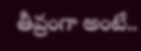తీవ్రంగా అంటే..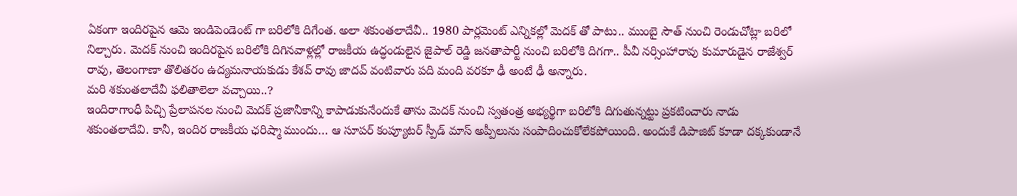ఏకంగా ఇందిరపైన ఆమె ఇండిపెండెంట్ గా బరిలోకి దిగేంత. అలా శకుంతలాదేవీ.. 1980 పార్లమెంట్ ఎన్నికల్లో మెదక్ తో పాటు.. ముంబై సౌత్ నుంచి రెండుచోట్లా బరిలో నిల్చారు. మెదక్ నుంచి ఇందిరపైన బరిలోకి దిగినవాళ్లల్లో రాజకీయ ఉద్ధండులైన జైపాల్ రెడ్డి జనతాపార్టీ నుంచి బరిలోకి దిగగా.. పీవీ నర్సింహారావు కుమారుడైన రాజేశ్వర్ రావు, తెలంగాణా తొలితరం ఉద్యమనాయకుడు కేశవ్ రావు జాదవ్ వంటివారు పది మంది వరకూ ఢీ అంటే ఢీ అన్నారు.
మరి శకుంతలాదేవీ ఫలితాలెలా వచ్చాయి..?
ఇందిరాగాంధీ పిచ్చి ప్రేలాపనల నుంచి మెదక్ ప్రజానీకాన్ని కాపాడుకునేందుకే తాను మెదక్ నుంచి స్వతంత్ర అభ్యర్థిగా బరిలోకి దిగుతున్నట్టు ప్రకటించారు నాడు శకుంతలాదేవి. కానీ, ఇందిర రాజకీయ ఛరిష్మా ముందు… ఆ సూపర్ కంప్యూటర్ స్పీడ్ మాస్ అప్పీలును సంపాదించుకోలేకపోయింది. అందుకే డిపాజిట్ కూడా దక్కకుండానే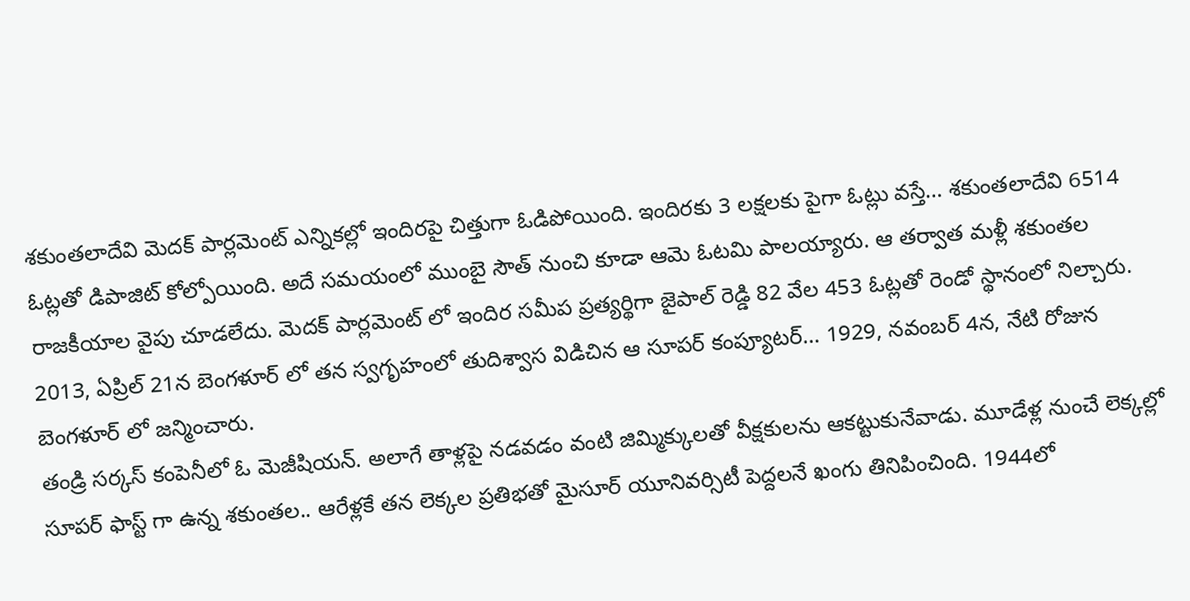శకుంతలాదేవి మెదక్ పార్లమెంట్ ఎన్నికల్లో ఇందిరపై చిత్తుగా ఓడిపోయింది. ఇందిరకు 3 లక్షలకు పైగా ఓట్లు వస్తే… శకుంతలాదేవి 6514 ఓట్లతో డిపాజిట్ కోల్పోయింది. అదే సమయంలో ముంబై సౌత్ నుంచి కూడా ఆమె ఓటమి పాలయ్యారు. ఆ తర్వాత మళ్లీ శకుంతల రాజకీయాల వైపు చూడలేదు. మెదక్ పార్లమెంట్ లో ఇందిర సమీప ప్రత్యర్థిగా జైపాల్ రెడ్డి 82 వేల 453 ఓట్లతో రెండో స్థానంలో నిల్చారు.
2013, ఏప్రిల్ 21న బెంగళూర్ లో తన స్వగృహంలో తుదిశ్వాస విడిచిన ఆ సూపర్ కంప్యూటర్… 1929, నవంబర్ 4న, నేటి రోజున బెంగళూర్ లో జన్మించారు.
తండ్రి సర్కస్ కంపెనీలో ఓ మెజీషియన్. అలాగే తాళ్లపై నడవడం వంటి జిమ్మిక్కులతో వీక్షకులను ఆకట్టుకునేవాడు. మూడేళ్ల నుంచే లెక్కల్లో సూపర్ ఫాస్ట్ గా ఉన్న శకుంతల.. ఆరేళ్లకే తన లెక్కల ప్రతిభతో మైసూర్ యూనివర్సిటీ పెద్దలనే ఖంగు తినిపించింది. 1944లో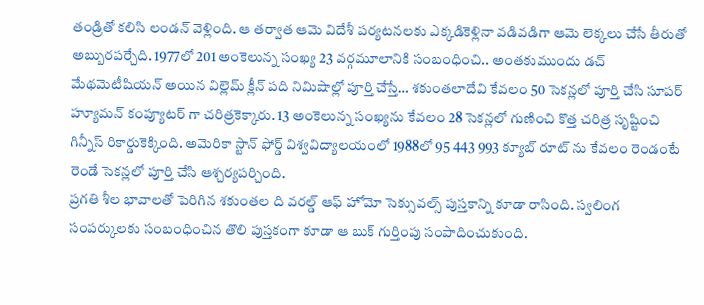తండ్రితో కలిసి లండన్ వెళ్లింది. ఆ తర్వాత ఆమె విదేశీ పర్యటనలకు ఎక్కడికెళ్లినా వడివడిగా ఆమె లెక్కలు చేసే తీరుతో అబ్బురపర్చేది. 1977లో 201 అంకెలున్న సంఖ్య 23 వర్గమూలానికి సంబంధించి.. అంతకుముందు డచ్ మేథమెటీషియన్ అయిన విల్లెమ్ క్లీన్ పది నిమిషాల్లో పూర్తి చేస్తే… శకుంతలాదేవి కేవలం 50 సెకన్లలో పూర్తి చేసి సూపర్ హ్యూమన్ కంప్యూటర్ గా చరిత్రకెక్కారు. 13 అంకెలున్న సంఖ్యను కేవలం 28 సెకన్లలో గుణించి కొత్త చరిత్ర సృష్టించి గిన్నీస్ రికార్డుకెక్కింది. అమెరికా స్టాన్ ఫోర్డ్ విశ్వవిద్యాలయంలో 1988లో 95 443 993 క్యూబ్ రూట్ ను కేవలం రెండంటే రెండే సెకన్లలో పూర్తి చేసి ఆశ్చర్యపర్చింది.
ప్రగతి శీల భావాలతో పెరిగిన శకుంతల ది వరల్డ్ ఆఫ్ హోమో సెక్సువల్స్ పుస్తకాన్ని కూడా రాసింది. స్వలింగ సంపర్కులకు సంబంధించిన తొలి పుస్తకంగా కూడా ఆ బుక్ గుర్తింపు సంపాదించుకుంది.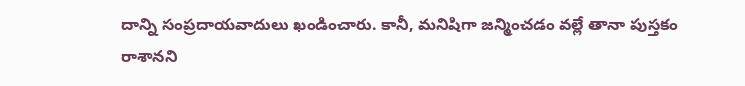దాన్ని సంప్రదాయవాదులు ఖండించారు. కానీ, మనిషిగా జన్మించడం వల్లే తానా పుస్తకం రాశానని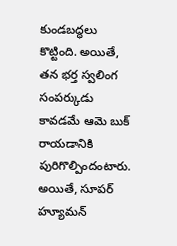కుండబద్ధలు కొట్టింది. అయితే, తన భర్త స్వలింగ సంపర్కుడు కావడమే ఆమె బుక్ రాయడానికి పురిగొల్పిందంటారు.
అయితే, సూపర్ హ్యూమన్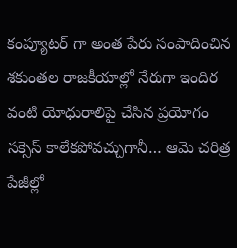కంప్యూటర్ గా అంత పేరు సంపాదించిన శకుంతల రాజకీయాల్లో నేరుగా ఇందిర వంటి యోధురాలిపై చేసిన ప్రయోగం సక్సెస్ కాలేకపోవచ్చుగానీ… ఆమె చరిత్ర పేజీల్లో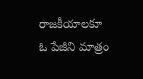రాజకీయాలకూ ఓ పేజీని మాత్రం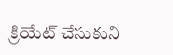క్రియేట్ చేసుకుని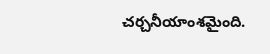చర్చనీయాంశమైంది.